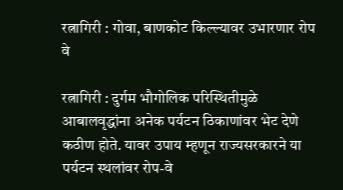रत्नागिरी : गोवा, बाणकोट किल्ल्यावर उभारणार रोप वे

रत्नागिरी : दुर्गम भौगोलिक परिस्थितीमुळे आबालवृद्धांना अनेक पर्यटन ठिकाणांवर भेट देणे कठीण होते. यावर उपाय म्हणून राज्यसरकारने या पर्यटन स्थलांवर रोप-वे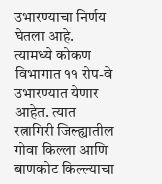उभारण्याचा निर्णय घेतला आहे. त्यामध्ये कोकण विभागात ११ रोप-वे उभारण्यात येणार आहेत. त्यात रत्नागिरी जिल्ह्यातील गोवा किल्ला आणि बाणकोट किल्ल्याचा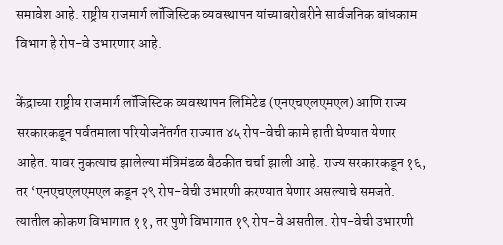समावेश आहे. राष्ट्रीय राजमार्ग लॉजिस्टिक व्यवस्थापन यांच्याबरोबरीने सार्वजनिक बांधकाम विभाग हे रोप-वे उभारणार आहे.

केंद्राच्या राष्ट्रीय राजमार्ग लॉजिस्टिक व्यवस्थापन लिमिटेड (एनएचएलएमएल) आणि राज्य सरकारकडून पर्वतमाला परियोजनेंतर्गत राज्यात ४५ रोप-वेची कामे हाती घेण्यात येणार आहेत. यावर नुकत्याच झालेल्या मंत्रिमंडळ बैठकीत चर्चा झाली आहे. राज्य सरकारकडून १६, तर ‘एनएचएलएमएल कडून २९ रोप-वेची उभारणी करण्यात येणार असल्याचे समजते. त्यातील कोकण विभागात ११, तर पुणे विभागात १९ रोप-वे असतील. रोप-वेची उभारणी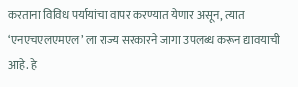करताना विविध पर्यायांचा वापर करण्यात येणार असून, त्यात ‘एनएचएलएमएल’ ला राज्य सरकारने जागा उपलब्ध करून द्यावयाची आहे. हे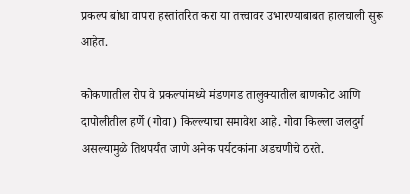प्रकल्प बांधा वापरा हस्तांतरित करा या तत्त्वावर उभारण्याबाबत हालचाली सुरू आहेत.

कोकणातील रोप वे प्रकल्पांमध्ये मंडणगड तालुक्यातील बाणकोट आणि दापोलीतील हर्णे (गोवा) किल्ल्याचा समावेश आहे. गोवा किल्ला जलदुर्ग असल्यामुळे तिथपर्यंत जाणे अनेक पर्यटकांना अडचणीचे ठरते.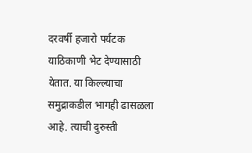दरवर्षी हजारो पर्यटक याठिकाणी भेट देण्यासाठी येतात. या किल्ल्याचा समुद्राकडील भागही ढासळला आहे. त्याची दुरुस्ती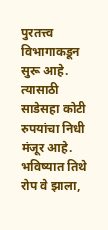पुरतत्त्व विभागाकडून सुरू आहे. त्यासाठी साडेसहा कोटी रुपयांचा निधी मंजूर आहे. भविष्यात तिथे रोप वे झाला,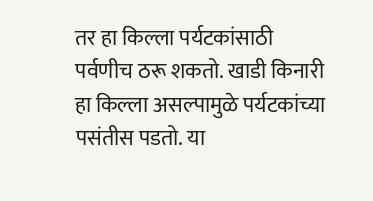तर हा किल्ला पर्यटकांसाठी पर्वणीच ठरू शकतो. खाडी किनारी हा किल्ला असल्पामुळे पर्यटकांच्या पसंतीस पडतो. या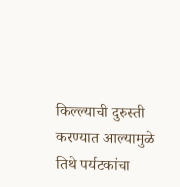किल्ल्याची दुरुस्ती करण्यात आल्यामुळे तिथे पर्यटकांचा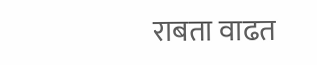राबता वाढत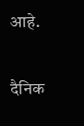आहे.

दैनिक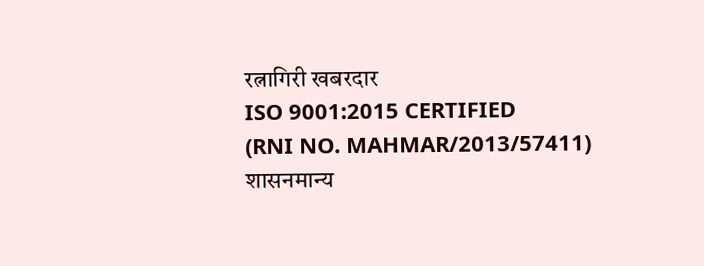रत्नागिरी खबरदार
ISO 9001:2015 CERTIFIED
(RNI NO. MAHMAR/2013/57411)
शासनमान्य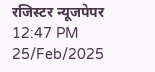रजिस्टर न्यूजपेपर
12:47 PM 25/Feb/2025